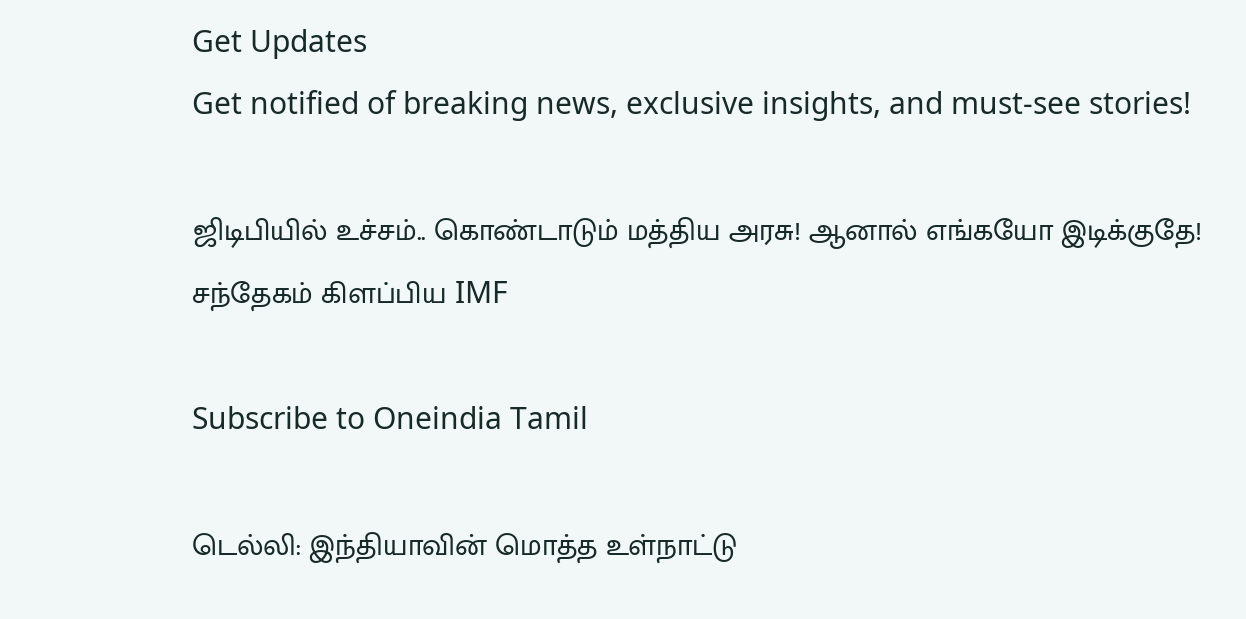Get Updates
Get notified of breaking news, exclusive insights, and must-see stories!

ஜிடிபியில் உச்சம்.. கொண்டாடும் மத்திய அரசு! ஆனால் எங்கயோ இடிக்குதே! சந்தேகம் கிளப்பிய IMF

Subscribe to Oneindia Tamil

டெல்லி: இந்தியாவின் மொத்த உள்நாட்டு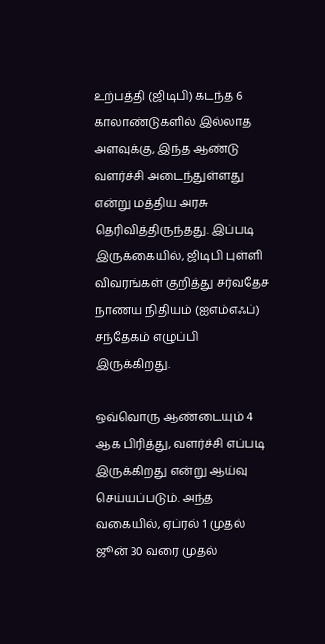உற்பத்தி (ஜிடிபி) கடந்த 6 காலாண்டுகளில் இல்லாத அளவுக்கு, இந்த ஆண்டு வளர்ச்சி அடைந்துள்ளது என்று மத்திய அரசு தெரிவித்திருந்தது. இப்படி இருக்கையில், ஜிடிபி புள்ளி விவரங்கள் குறித்து சர்வதேச நாணய நிதியம் (ஐஎம்எஃப்) சந்தேகம் எழுப்பி இருக்கிறது.

ஒவ்வொரு ஆண்டையும் 4 ஆக பிரித்து, வளர்ச்சி எப்படி இருக்கிறது என்று ஆய்வு செய்யப்படும். அந்த வகையில், ஏப்ரல் 1 முதல் ஜூன் 30 வரை முதல்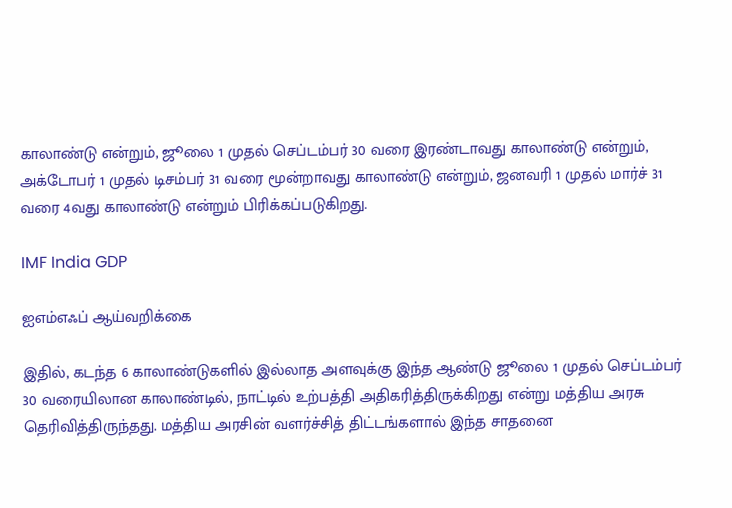காலாண்டு என்றும், ஜூலை 1 முதல் செப்டம்பர் 30 வரை இரண்டாவது காலாண்டு என்றும், அக்டோபர் 1 முதல் டிசம்பர் 31 வரை மூன்றாவது காலாண்டு என்றும், ஜனவரி 1 முதல் மார்ச் 31 வரை 4வது காலாண்டு என்றும் பிரிக்கப்படுகிறது.

IMF India GDP

ஐஎம்எஃப் ஆய்வறிக்கை

இதில், கடந்த 6 காலாண்டுகளில் இல்லாத அளவுக்கு இந்த ஆண்டு ஜூலை 1 முதல் செப்டம்பர் 30 வரையிலான காலாண்டில், நாட்டில் உற்பத்தி அதிகரித்திருக்கிறது என்று மத்திய அரசு தெரிவித்திருந்தது. மத்திய அரசின் வளர்ச்சித் திட்டங்களால் இந்த சாதனை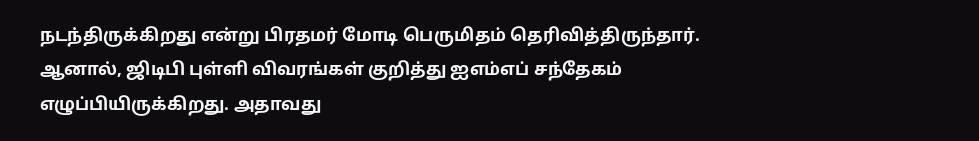நடந்திருக்கிறது என்று பிரதமர் மோடி பெருமிதம் தெரிவித்திருந்தார். ஆனால், ஜிடிபி புள்ளி விவரங்கள் குறித்து ஐஎம்எப் சந்தேகம் எழுப்பியிருக்கிறது. அதாவது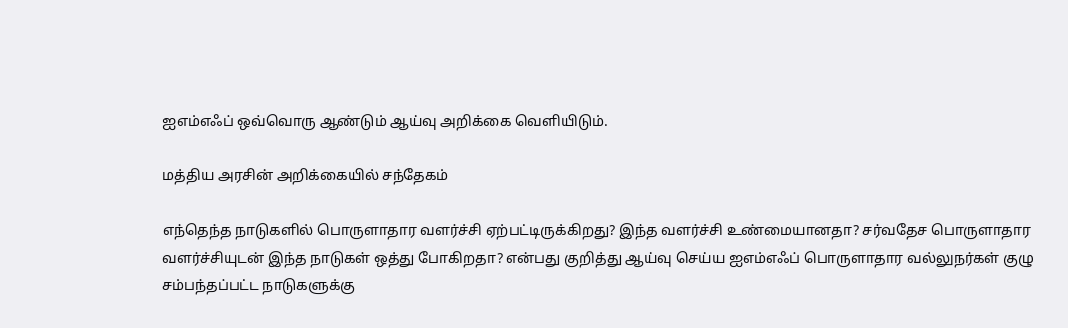ஐஎம்எஃப் ஒவ்வொரு ஆண்டும் ஆய்வு அறிக்கை வெளியிடும்.

மத்திய அரசின் அறிக்கையில் சந்தேகம்

எந்தெந்த நாடுகளில் பொருளாதார வளர்ச்சி ஏற்பட்டிருக்கிறது? இந்த வளர்ச்சி உண்மையானதா? சர்வதேச பொருளாதார வளர்ச்சியுடன் இந்த நாடுகள் ஒத்து போகிறதா? என்பது குறித்து ஆய்வு செய்ய ஐஎம்எஃப் பொருளாதார வல்லுநர்கள் குழு சம்பந்தப்பட்ட நாடுகளுக்கு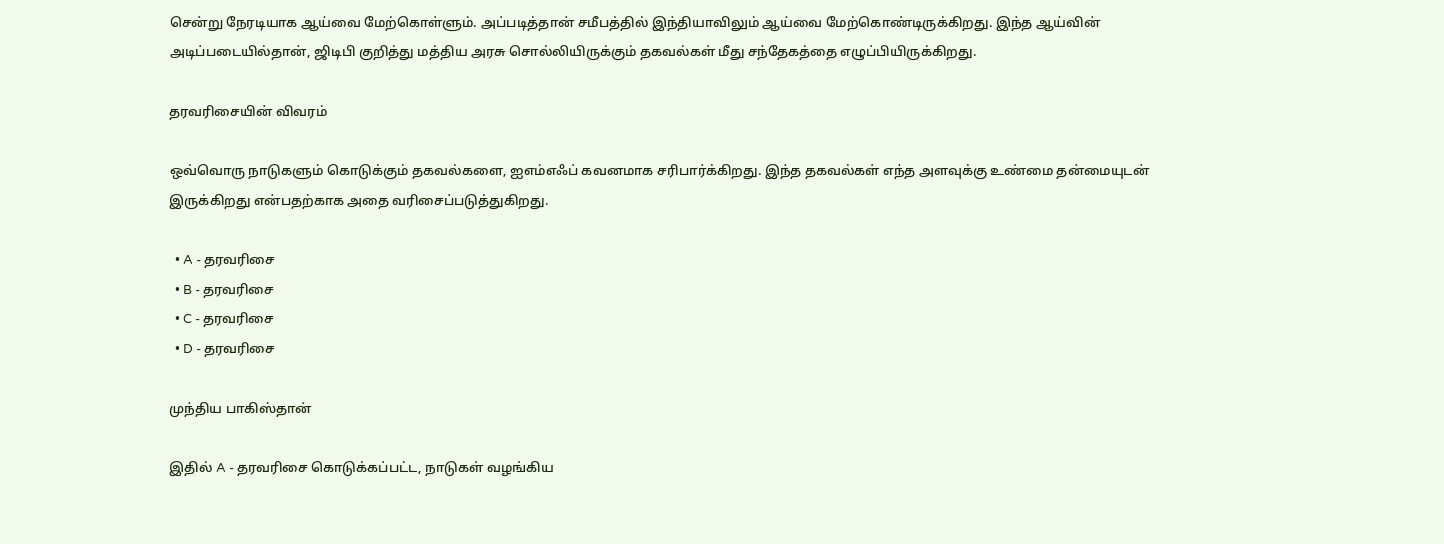சென்று நேரடியாக ஆய்வை மேற்கொள்ளும். அப்படித்தான் சமீபத்தில் இந்தியாவிலும் ஆய்வை மேற்கொண்டிருக்கிறது. இந்த ஆய்வின் அடிப்படையில்தான், ஜிடிபி குறித்து மத்திய அரசு சொல்லியிருக்கும் தகவல்கள் மீது சந்தேகத்தை எழுப்பியிருக்கிறது.

தரவரிசையின் விவரம்

ஒவ்வொரு நாடுகளும் கொடுக்கும் தகவல்களை, ஐஎம்எஃப் கவனமாக சரிபார்க்கிறது. இந்த தகவல்கள் எந்த அளவுக்கு உண்மை தன்மையுடன் இருக்கிறது என்பதற்காக அதை வரிசைப்படுத்துகிறது.

  • A - தரவரிசை
  • B - தரவரிசை
  • C - தரவரிசை
  • D - தரவரிசை

முந்திய பாகிஸ்தான்

இதில் A - தரவரிசை கொடுக்கப்பட்ட, நாடுகள் வழங்கிய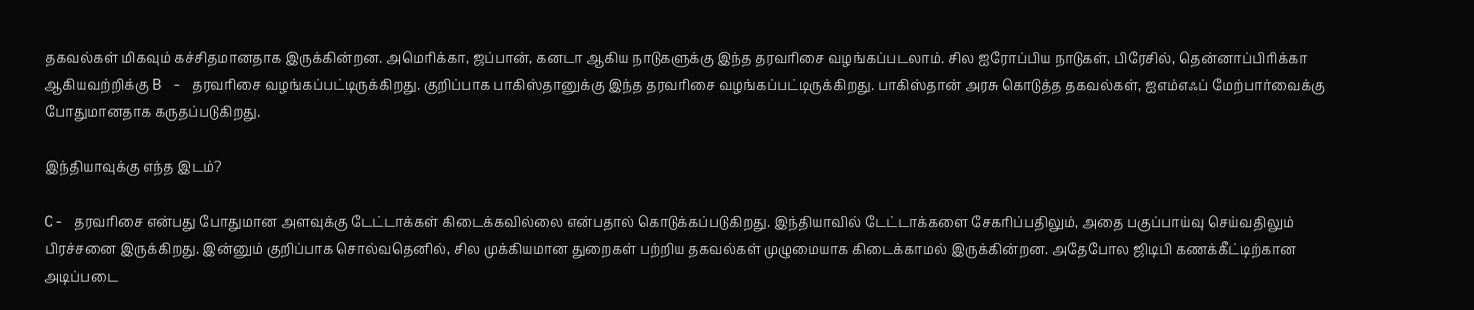தகவல்கள் மிகவும் கச்சிதமானதாக இருக்கின்றன. அமெரிக்கா, ஜப்பான், கனடா ஆகிய நாடுகளுக்கு இந்த தரவரிசை வழங்கப்படலாம். சில ஐரோப்பிய நாடுகள், பிரேசில், தென்னாப்பிரிக்கா ஆகியவற்றிக்கு B - தரவரிசை வழங்கப்பட்டிருக்கிறது. குறிப்பாக பாகிஸ்தானுக்கு இந்த தரவரிசை வழங்கப்பட்டிருக்கிறது. பாகிஸ்தான் அரசு கொடுத்த தகவல்கள், ஐஎம்எஃப் மேற்பார்வைக்கு போதுமானதாக கருதப்படுகிறது.

இந்தியாவுக்கு எந்த இடம்?

C- தரவரிசை என்பது போதுமான அளவுக்கு டேட்டாக்கள் கிடைக்கவில்லை என்பதால் கொடுக்கப்படுகிறது. இந்தியாவில் டேட்டாக்களை சேகரிப்பதிலும், அதை பகுப்பாய்வு செய்வதிலும் பிரச்சனை இருக்கிறது. இன்னும் குறிப்பாக சொல்வதெனில், சில முக்கியமான துறைகள் பற்றிய தகவல்கள் முழுமையாக கிடைக்காமல் இருக்கின்றன. அதேபோல ஜிடிபி கணக்கீட்டிற்கான அடிப்படை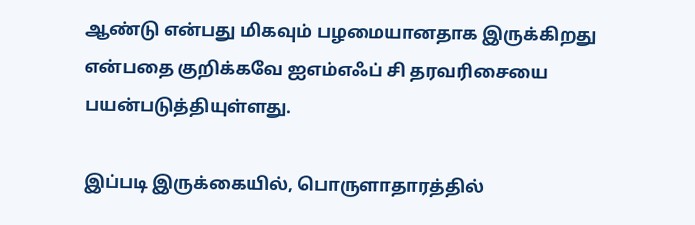ஆண்டு என்பது மிகவும் பழமையானதாக இருக்கிறது என்பதை குறிக்கவே ஐஎம்எஃப் சி தரவரிசையை பயன்படுத்தியுள்ளது.

இப்படி இருக்கையில், பொருளாதாரத்தில்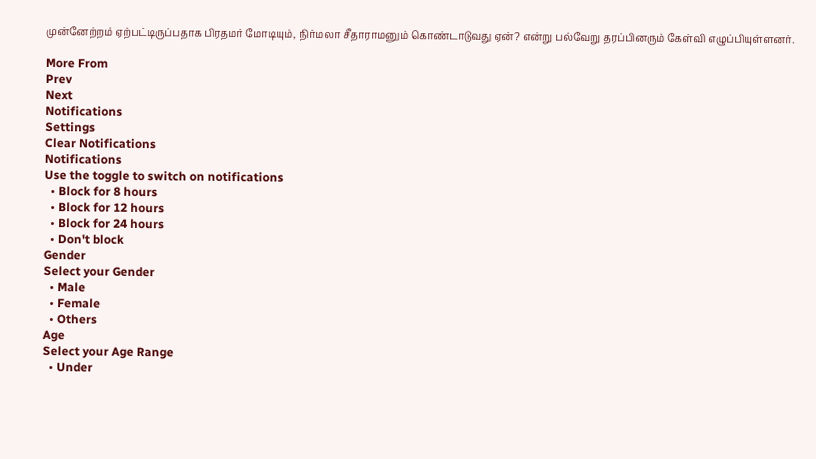முன்னேற்றம் ஏற்பட்டிருப்பதாக பிரதமர் மோடியும், நிர்மலா சீதாராமனும் கொண்டாடுவது ஏன்? என்று பல்வேறு தரப்பினரும் கேள்வி எழுப்பியுள்ளனர்.

More From
Prev
Next
Notifications
Settings
Clear Notifications
Notifications
Use the toggle to switch on notifications
  • Block for 8 hours
  • Block for 12 hours
  • Block for 24 hours
  • Don't block
Gender
Select your Gender
  • Male
  • Female
  • Others
Age
Select your Age Range
  • Under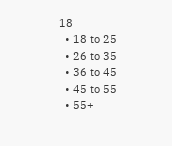18
  • 18 to 25
  • 26 to 35
  • 36 to 45
  • 45 to 55
  • 55+